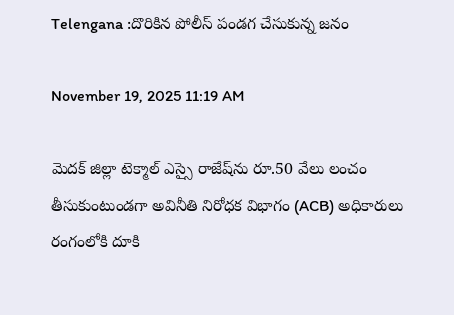Telengana :దొరికిన పోలీస్ పండగ చేసుకున్న జనం

November 19, 2025 11:19 AM

మెదక్ జిల్లా టెక్మాల్ ఎస్సై రాజేష్‌ను రూ.50 వేలు లంచం తీసుకుంటుండగా అవినీతి నిరోధక విభాగం (ACB) అధికారులు రంగంలోకి దూకి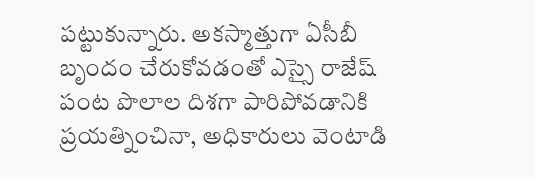పట్టుకున్నారు. అకస్మాత్తుగా ఏసీబీ బృందం చేరుకోవడంతో ఎస్సై రాజేష్ పంట పొలాల దిశగా పారిపోవడానికి ప్రయత్నించినా, అధికారులు వెంటాడి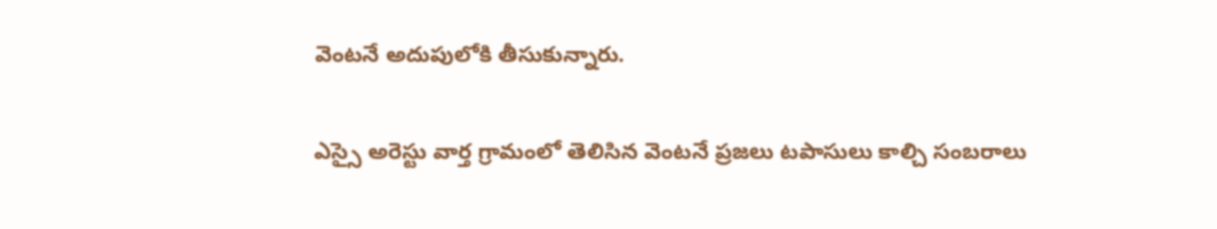వెంటనే అదుపులోకి తీసుకున్నారు.

ఎస్సై అరెస్టు వార్త గ్రామంలో తెలిసిన వెంటనే ప్రజలు టపాసులు కాల్చి సంబరాలు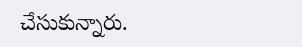చేసుకున్నారు.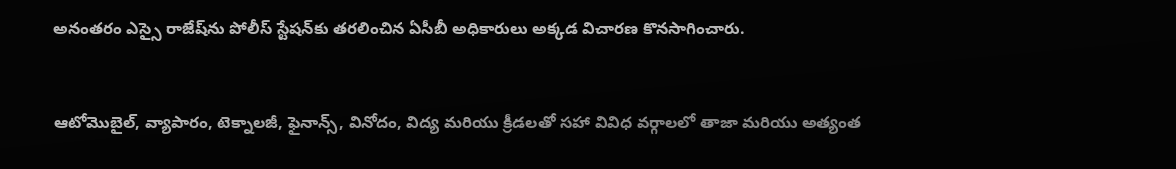అనంతరం ఎస్సై రాజేష్‌ను పోలీస్ స్టేషన్‌కు తరలించిన ఏసీబీ అధికారులు అక్కడ విచారణ కొనసాగించారు.


ఆటోమొబైల్, వ్యాపారం, టెక్నాలజీ, ఫైనాన్స్, వినోదం, విద్య మరియు క్రీడలతో సహా వివిధ వర్గాలలో తాజా మరియు అత్యంత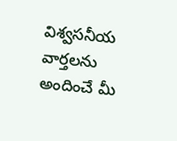విశ్వసనీయ వార్తలను అందించే మీ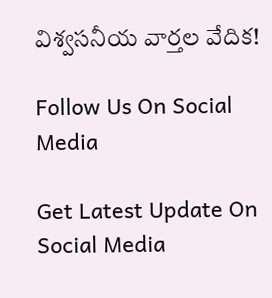విశ్వసనీయ వార్తల వేదిక!

Follow Us On Social Media

Get Latest Update On Social Media